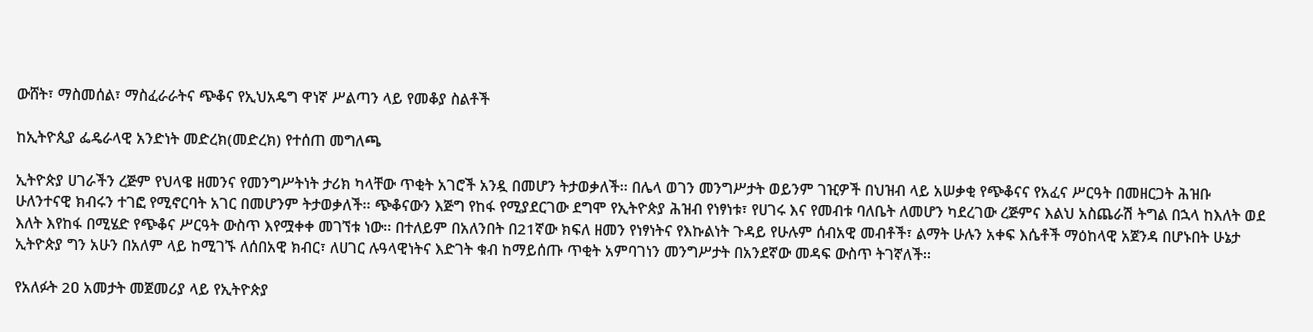ውሸት፣ ማስመሰል፣ ማስፈራራትና ጭቆና የኢህአዴግ ዋነኛ ሥልጣን ላይ የመቆያ ስልቶች

ከኢትዮጲያ ፌዴራላዊ አንድነት መድረክ(መድረክ) የተሰጠ መግለጫ

ኢትዮጵያ ሀገራችን ረጅም የህላዌ ዘመንና የመንግሥትነት ታሪክ ካላቸው ጥቂት አገሮች አንዷ በመሆን ትታወቃለች፡፡ በሌላ ወገን መንግሥታት ወይንም ገዢዎች በህዝብ ላይ አሠቃቂ የጭቆናና የአፈና ሥርዓት በመዘርጋት ሕዝቡ ሁለንተናዊ ክብሩን ተገፎ የሚኖርባት አገር በመሆንም ትታወቃለች፡፡ ጭቆናውን እጅግ የከፋ የሚያደርገው ደግሞ የኢትዮጵያ ሕዝብ የነፃነቱ፣ የሀገሩ እና የመብቱ ባለቤት ለመሆን ካደረገው ረጅምና እልህ አስጨራሽ ትግል በኋላ ከእለት ወደ እለት እየከፋ በሚሄድ የጭቆና ሥርዓት ውስጥ እየሟቀቀ መገኘቱ ነው፡፡ በተለይም በአለንበት በ21ኛው ክፍለ ዘመን የነፃነትና የእኩልነት ጉዳይ የሁሉም ሰብአዊ መብቶች፣ ልማት ሁሉን አቀፍ እሴቶች ማዕከላዊ አጀንዳ በሆኑበት ሁኔታ ኢትዮጵያ ግን አሁን በአለም ላይ ከሚገኙ ለሰበአዊ ክብር፣ ለሀገር ሉዓላዊነትና እድገት ቁብ ከማይሰጡ ጥቂት አምባገነን መንግሥታት በአንደኛው መዳፍ ውስጥ ትገኛለች፡፡

የአለፉት 2ዐ አመታት መጀመሪያ ላይ የኢትዮጵያ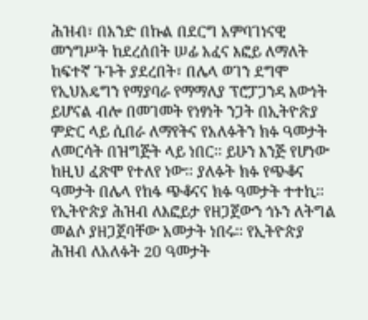ሕዝብ፣ በአንድ በኩል በደርግ አምባገነናዊ መንግሥት ከደረሰበት ሠፊ አፈና እፎይ ለማለት ከፍተኛ ጉጉት ያደረበት፣ በሌላ ወገን ደግሞ የኢህአዴግን የማያባራ የማማለያ ፕሮፓጋንዳ እውነት ይሆናል ብሎ በመገመት የነፃነት ንጋት በኢትዮጵያ ምድር ላይ ሲበራ ለማየትና የአለፉትን ክፉ ዓመታት ለመርሳት በዝግጅት ላይ ነበር፡፡ ይሁን እንጅ የሆነው ከዚህ ፈጽሞ የተለየ ነው፡፡ ያለፉት ክፉ የጭቆና ዓመታት በሌላ የከፋ ጭቆናና ክፉ ዓመታት ተተኪ፡፡ የኢትዮጵያ ሕዝብ ለእፎይታ የዘጋጀውን ጎኑን ለትግል መልሶ ያዘጋጀባቸው አመታት ነበሩ፡፡ የኢትዮጵያ ሕዝብ ለአለፉት 2ዐ ዓመታት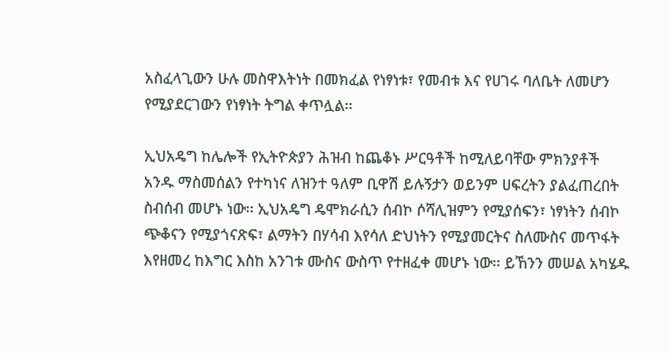አስፈላጊውን ሁሉ መስዋእትነት በመክፈል የነፃነቱ፣ የመብቱ እና የሀገሩ ባለቤት ለመሆን የሚያደርገውን የነፃነት ትግል ቀጥሏል፡፡

ኢህአዴግ ከሌሎች የኢትዮጵያን ሕዝብ ከጨቆኑ ሥርዓቶች ከሚለይባቸው ምክንያቶች አንዱ ማስመሰልን የተካነና ለዝንተ ዓለም ቢዋሽ ይሉኝታን ወይንም ሀፍረትን ያልፈጠረበት ስብሰብ መሆኑ ነው፡፡ ኢህአዴግ ዴሞክራሲን ሰብኮ ሶሻሊዝምን የሚያሰፍን፣ ነፃነትን ሰብኮ ጭቆናን የሚያጎናጽፍ፣ ልማትን በሃሳብ እየሳለ ድህነትን የሚያመርትና ስለሙስና መጥፋት እየዘመረ ከእግር እስከ አንገቱ ሙስና ውስጥ የተዘፈቀ መሆኑ ነው፡፡ ይኸንን መሠል አካሄዱ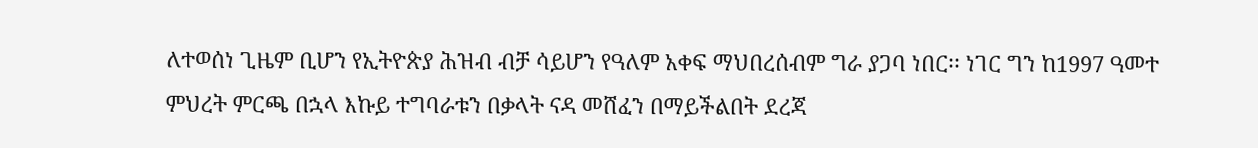ለተወሰነ ጊዜም ቢሆን የኢትዮጵያ ሕዝብ ብቻ ሳይሆን የዓለም አቀፍ ማህበረሰብም ግራ ያጋባ ነበር፡፡ ነገር ግን ከ1997 ዓመተ ምህረት ምርጫ በኋላ እኩይ ተግባራቱን በቃላት ናዳ መሸፈን በማይችልበት ደረጃ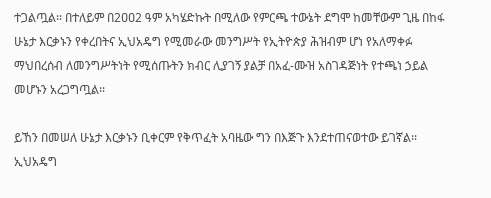ተጋልጧል፡፡ በተለይም በ2ዐዐ2 ዓም አካሄድኩት በሚለው የምርጫ ተውኔት ደግሞ ከመቸውም ጊዜ በከፋ ሁኔታ እርቃኑን የቀረበትና ኢህአዴግ የሚመራው መንግሥት የኢትዮጵያ ሕዝብም ሆነ የአለማቀፉ ማህበረሰብ ለመንግሥትነት የሚሰጡትን ክብር ሊያገኝ ያልቻ በአፈ-ሙዝ አስገዳጅነት የተጫነ ኃይል መሆኑን አረጋግጧል፡፡

ይኸን በመሠለ ሁኔታ እርቃኑን ቢቀርም የቅጥፈት አባዜው ግን በእጅጉ እንደተጠናወተው ይገኛል፡፡ ኢህአዴግ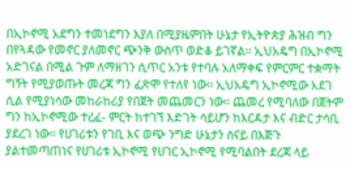በኢኮኖሚ አደግን ተመነደግን እያለ በሚያዜምበት ሁኔታ የኢትዮጵያ ሕዝብ ግን በየጓዳው የመኖር ያለመኖር ጭንቅ ውስጥ ወድቆ ይገኛል፡፡ ኢህአዴግ በኢኮኖሚ አድገናል በሚል ጉም ለማዘገን ሲጥር አንቱ የተባሉ አለማቀፍ የምርምር ተቋማት ግኝት የሚያወጡት መረጃ ግን ፈጽሞ የተለየ ነው፡፡ ኢህአዴግ ኢኮኖሚው አደገ ሲል የሚያነሳው መከራከሪያ የበጀት መጨመርን ነው፡፡ ጨመረ የሚባለው በጀትም ግን ከኢኮኖሚው ተረፈ- ምርት ከተገኘ እድገት ሳይሆን ከእርዳታ እና ብድር ታሳቢ ያደረገ ነው፡፡ የሀገሪቱን የገቢ እና ወጭ ንግድ ሁኔታን ስናይ በእጅጉ ያልተመጣጠነና የሀገሪቱ ኢኮኖሚ የሀገር ኢኮኖሚ የሚባልበት ደረጃ ላይ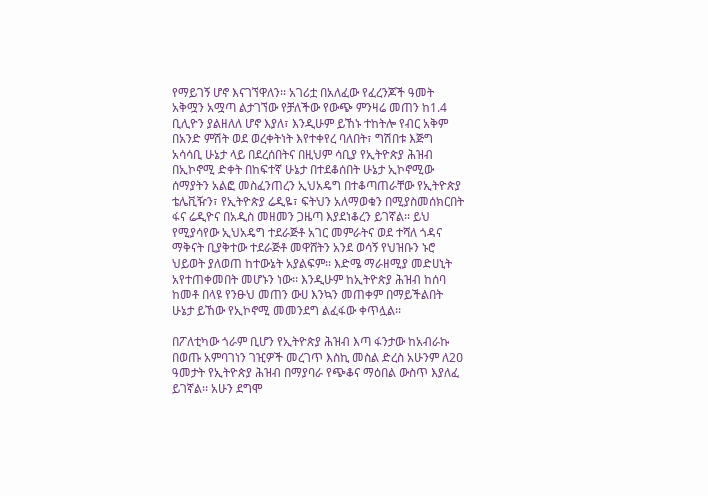የማይገኝ ሆኖ እናገኘዋለን፡፡ አገሪቷ በአለፈው የፈረንጆች ዓመት አቅሟን አሟጣ ልታገኘው የቻለችው የውጭ ምንዛሬ መጠን ከ1.4 ቢሊዮን ያልዘለለ ሆኖ እያለ፣ እንዲሁም ይኸኑ ተከትሎ የብር አቅም በአንድ ምሽት ወደ ወረቀትነት እየተቀየረ ባለበት፣ ግሽበቱ እጅግ አሳሳቢ ሁኔታ ላይ በደረሰበትና በዚህም ሳቢያ የኢትዮጵያ ሕዝብ በኢኮኖሚ ድቀት በከፍተኛ ሁኔታ በተደቆሰበት ሁኔታ ኢኮኖሚው ሰማያትን አልፎ መስፈንጠረን ኢህአዴግ በተቆጣጠራቸው የኢትዮጵያ ቴሌቪዥን፣ የኢትዮጵያ ሬዲዬ፣ ፍትህን አለማወቁን በሚያስመሰክርበት ፋና ሬዲዮና በአዲስ መዘመን ጋዜጣ እያደነቆረን ይገኛል፡፡ ይህ የሚያሳየው ኢህአዴግ ተደራጅቶ አገር መምራትና ወደ ተሻለ ጎዳና ማቅናት ቢያቅተው ተደራጅቶ መዋሸትን አንደ ወሳኝ የህዝቡን ኑሮ ህይወት ያለወጠ ከተውኔት አያልፍም፡፡ እድሜ ማራዘሚያ መድሀኒት አየተጠቀመበት መሆኑን ነው፡፡ እንዲሁም ከኢትዮጵያ ሕዝብ ከሰባ ከመቶ በላዩ የንፁህ መጠን ውሀ እንኳን መጠቀም በማይችልበት ሁኔታ ይኸው የኢኮኖሚ መመንደግ ልፈፋው ቀጥሏል፡፡

በፖለቲካው ጎራም ቢሆን የኢትዮጵያ ሕዝብ እጣ ፋንታው ከአብራኩ በወጡ አምባገነን ገዢዎች መረገጥ እስኪ መስል ድረስ አሁንም ለ2ዐ ዓመታት የኢትዮጵያ ሕዝብ በማያባራ የጭቆና ማዕበል ውስጥ እያለፈ ይገኛል፡፡ አሁን ደግሞ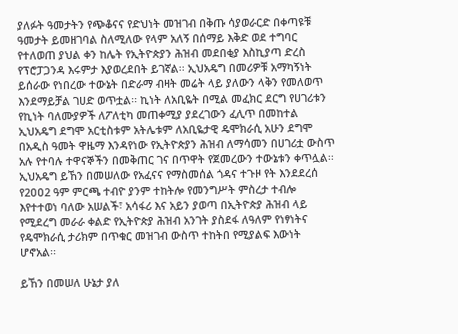ያለፉት ዓመታትን የጭቆናና የድህነት መዝገብ በቅጡ ሳያወራርድ በቀጣዩቹ ዓመታት ይመዘገባል ስለሚለው የላም አለኝ በሰማይ እቅድ ወደ ተግባር የተለወጠ ያህል ቀን ከሌት የኢትዮጵያን ሕዝብ መደበቂያ እስኪያጣ ድረስ የፕሮፓጋንዳ እሩምታ እያወረደበት ይገኛል፡፡ ኢህአዴግ በመሪዎቹ አማካኝነት ይሰራው የነበረው ተውኔት በድራማ ብዛት መሬት ላይ ያለውን ላቅን የመለወጥ እንደማይቻል ገሀድ ወጥቷል፡፡ ኪነት ለአቢዬት በሚል መፈክር ደርግ የሀገሪቱን የኪነት ባለሙያዎች ለፖለቲካ መጠቀሚያ ያደረገውን ፈሊጥ በመከተል ኢህአዴግ ደግሞ አርቲስቱም አትሌቱም ለአቢዬታዊ ዴሞክራሲ አሁን ደግሞ በአዲስ ዓመት ዋዜማ እንዳየነው የኢትዮጵያን ሕዝብ ለማሳመን በሀገሪቷ ውስጥ አሉ የተባሉ ተዋናኞችን በመቅጠር ገና በጥዋት የጀመረውን ተውኔቱን ቀጥሏል፡፡ ኢህአዴግ ይኸን በመሠለው የአፈናና የማስመሰል ጎዳና ተጉዞ የት እንደደረሰ የ2ዐዐ2 ዓም ምርጫ ተብዮ ያንም ተከትሎ የመንግሥት ምስረታ ተብሎ እየተተወነ ባለው አሠልች፣ አሳፋሪ እና አይን ያወጣ በኢትዮጵያ ሕዝብ ላይ የሚደረግ መራራ ቀልድ የኢትዮጵያ ሕዝብ አንገት ያስደፋ ለዓለም የነፃነትና የዴሞክራሲ ታሪክም በጥቁር መዝገብ ውስጥ ተከትበ የሚያልፍ እውነት ሆኖአል፡፡

ይኸን በመሠለ ሁኔታ ያለ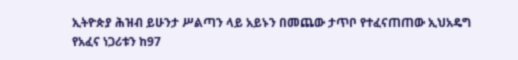ኢትዮጵያ ሕዝብ ይሁንታ ሥልጣን ላይ አይኑን በመጨው ታጥቦ የተፈናጠጠው ኢህአዴግ የአፈና ነጋሪቱን ከ97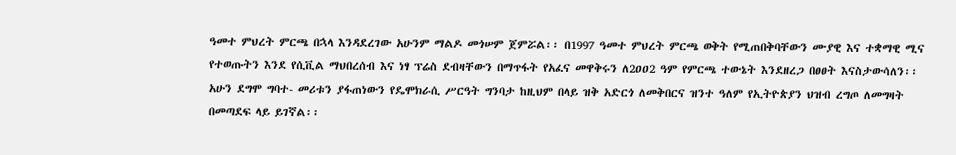ዓመተ ምህረት ምርጫ በኋላ እንዳደረገው አሁንም ማልዶ መጎሠም ጀምሯል፡፡ በ1997 ዓመተ ምህረት ምርጫ ወቅት የሚጠበቅባቸውን ሙያዊ እና ተቋማዊ ሚና የተወጡትን እንደ የሲቪል ማህበረሰብ እና ነፃ ፕሬስ ደብዛቸውን በማጥፋት የአፈና መዋቅሩን ለ2ዐዐ2 ዓም የምርጫ ተውኔት እንደዘረጋ በፀፀት እናስታውሳለን፡፡ አሁን ደግሞ ግባተ- መሪቱን ያፋጠነውን የዴሞክራሲ ሥርዓት ግንባታ ከዚህም በላይ ዝቅ አድርጎ ለመቅበርና ዝንተ ዓለም የኢትዮጵያን ህዝብ ረግጦ ለመግዛት በመጣደፍ ላይ ይገኛል፡፡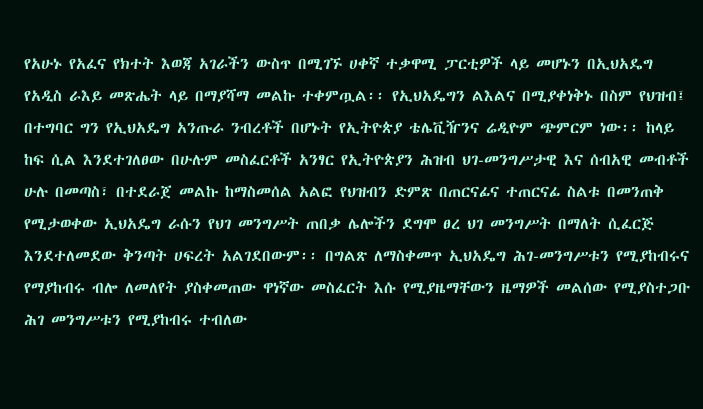የአሁኑ የአፈና የክተት እወጃ አገራችን ውስጥ በሚገኙ ሀቀኛ ተቃዋሚ ፓርቲዎች ላይ መሆኑን በኢህአዴግ የአዲስ ራእይ መጽሔት ላይ በማያሻማ መልኩ ተቀምጧል፡፡ የኢህአዴግን ልእልና በሚያቀነቅኑ በስም የህዝብ፤ በተግባር ግን የኢህአዴግ አንጡራ ንብረቶች በሆኑት የኢትዮጵያ ቴሌቪዥንና ሬዲዮም ጭምርም ነው፡፡ ከላይ ከፍ ሲል እንደተገለፀው በሁሉም መስፈርቶች አንፃር የኢትዮጵያን ሕዝብ ህገ-መንግሥታዊ እና ሰብአዊ መብቶች ሁሉ በመጣስ፣ በተደራጀ መልኩ ከማስመሰል አልፎ የህዝብን ድምጽ በጠርናፊና ተጠርናፊ ስልቱ በመንጠቅ የሚታወቀው ኢህአዴግ ራሱን የህገ መንግሥት ጠበቃ ሌሎችን ደግሞ ፀረ ህገ መንግሥት በማለት ሲፈርጅ እንደተለመደው ቅንጣት ሀፍረት አልገደበውም፡፡ በግልጽ ለማስቀመጥ ኢህአዴግ ሕገ-መንግሥቱን የሚያከብሩና የማያከብሩ ብሎ ለመለየት ያስቀመጠው ዋነኛው መስፈርት እሱ የሚያዜማቸውን ዜማዎች መልሰው የሚያስተጋቡ ሕገ መንግሥቱን የሚያከብሩ ተብለው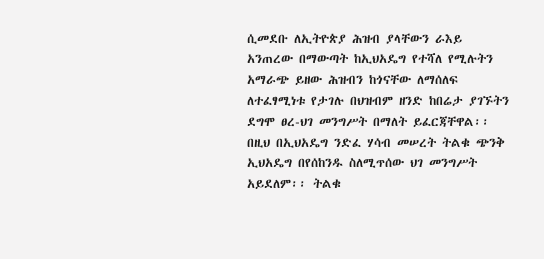ሲመደቡ ለኢትዮጵያ ሕዝብ ያላቸውን ራእይ አንጠረው በማውጣት ከኢህአዴግ የተሻለ የሚሉትን አማራጭ ይዘው ሕዝብን ከጎናቸው ለማሰለፍ ለተፈፃሚነቱ የታገሉ በህዝብም ዘንድ ከበሬታ ያገኙትን ደግሞ ፀረ-ህገ መንግሥት በማለት ይፈርጃቸዋል፡፡ በዚህ በኢህአዴግ ንድፈ ሃሳብ መሠረት ትልቁ ጭንቅ ኢህአዴግ በየሰከንዱ ስለሚጥሰው ህገ መንግሥት አይደለም፡፡ ትልቁ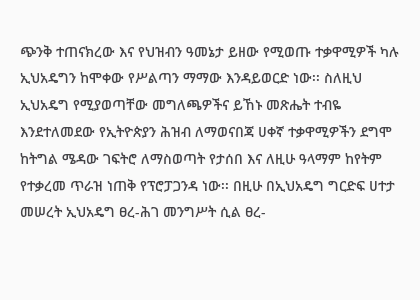ጭንቅ ተጠናክረው እና የህዝብን ዓመኔታ ይዘው የሚወጡ ተቃዋሚዎች ካሉ ኢህአዴግን ከሞቀው የሥልጣን ማማው እንዳይወርድ ነው፡፡ ስለዚህ ኢህአዴግ የሚያወጣቸው መግለጫዎችና ይኸኑ መጽሔት ተብዬ እንደተለመደው የኢትዮጵያን ሕዝብ ለማወናበጃ ሀቀኛ ተቃዋሚዎችን ደግሞ ከትግል ሜዳው ገፍትሮ ለማስወጣት የታሰበ እና ለዚሁ ዓላማም ከየትም የተቃረመ ጥራዝ ነጠቅ የፕሮፓጋንዳ ነው፡፡ በዚሁ በኢህአዴግ ግርድፍ ሀተታ መሠረት ኢህአዴግ ፀረ-ሕገ መንግሥት ሲል ፀረ-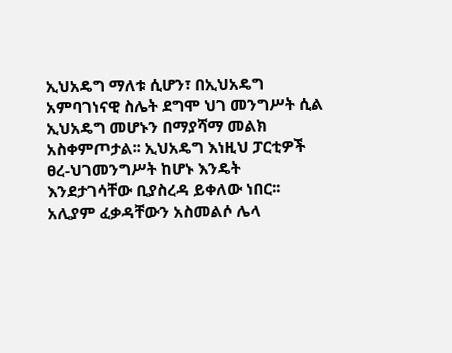ኢህአዴግ ማለቱ ሲሆን፣ በኢህአዴግ አምባገነናዊ ስሌት ደግሞ ህገ መንግሥት ሲል ኢህአዴግ መሆኑን በማያሻማ መልክ አስቀምጦታል፡፡ ኢህአዴግ እነዚህ ፓርቲዎች ፀረ-ህገመንግሥት ከሆኑ እንዴት እንደታገሳቸው ቢያስረዳ ይቀለው ነበር፡፡ አሊያም ፈቃዳቸውን አስመልሶ ሌላ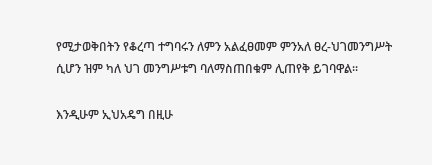የሚታወቅበትን የቆረጣ ተግባሩን ለምን አልፈፀመም ምንአለ ፀረ-ህገመንግሥት ሲሆን ዝም ካለ ህገ መንግሥቱግ ባለማስጠበቁም ሊጠየቅ ይገባዋል፡፡

እንዲሁም ኢህአዴግ በዚሁ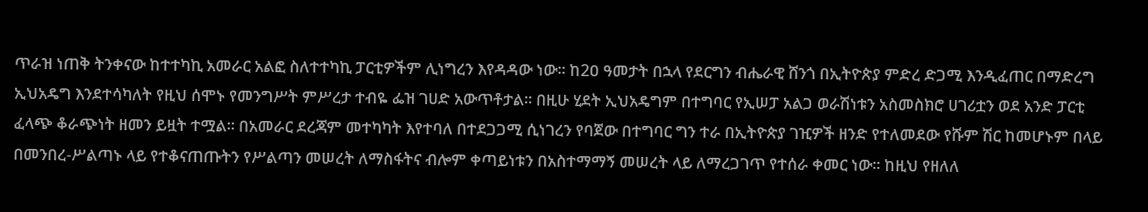ጥራዝ ነጠቅ ትንቀናው ከተተካኪ አመራር አልፎ ስለተተካኪ ፓርቲዎችም ሊነግረን እየዳዳው ነው፡፡ ከ2ዐ ዓመታት በኋላ የደርግን ብሔራዊ ሸንጎ በኢትዮጵያ ምድረ ድጋሚ እንዲፈጠር በማድረግ ኢህአዴግ እንደተሳካለት የዚህ ሰሞኑ የመንግሥት ምሥረታ ተብዬ ፌዝ ገሀድ አውጥቶታል፡፡ በዚሁ ሂደት ኢህአዴግም በተግባር የኢሠፓ አልጋ ወራሽነቱን አስመስክሮ ሀገሪቷን ወደ አንድ ፓርቲ ፈላጭ ቆራጭነት ዘመን ይዟት ተሟል፡፡ በአመራር ደረጃም መተካካት እየተባለ በተደጋጋሚ ሲነገረን የባጀው በተግባር ግን ተራ በኢትዮጵያ ገዢዎች ዘንድ የተለመደው የሹም ሽር ከመሆኑም በላይ በመንበረ-ሥልጣኑ ላይ የተቆናጠጡትን የሥልጣን መሠረት ለማስፋትና ብሎም ቀጣይነቱን በአስተማማኝ መሠረት ላይ ለማረጋገጥ የተሰራ ቀመር ነው፡፡ ከዚህ የዘለለ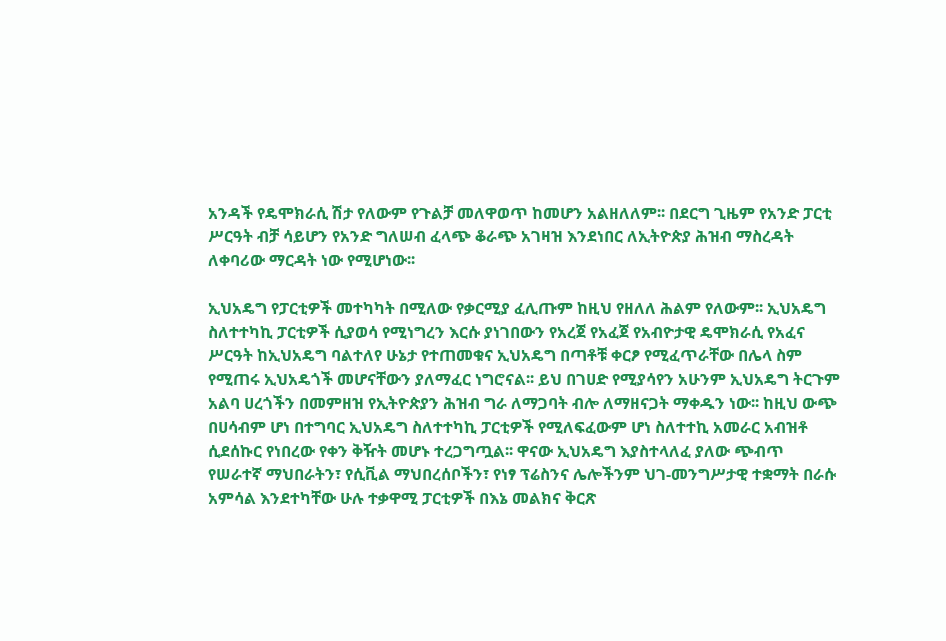አንዳች የዴሞክራሲ ሽታ የለውም የጉልቻ መለዋወጥ ከመሆን አልዘለለም፡፡ በደርግ ጊዜም የአንድ ፓርቲ ሥርዓት ብቻ ሳይሆን የአንድ ግለሠብ ፈላጭ ቆራጭ አገዛዝ እንደነበር ለኢትዮጵያ ሕዝብ ማስረዳት ለቀባሪው ማርዳት ነው የሚሆነው፡፡

ኢህአዴግ የፓርቲዎች መተካካት በሚለው የቃርሚያ ፈሊጡም ከዚህ የዘለለ ሕልም የለውም፡፡ ኢህአዴግ ስለተተካኪ ፓርቲዎች ሲያወሳ የሚነግረን እርሱ ያነገበውን የአረጀ የአፈጀ የአብዮታዊ ዴሞክራሲ የአፈና ሥርዓት ከኢህአዴግ ባልተለየ ሁኔታ የተጠመቁና ኢህአዴግ በጣቶቹ ቀርፆ የሚፈጥራቸው በሌላ ስም የሚጠሩ ኢህአዴጎች መሆናቸውን ያለማፈር ነግሮናል፡፡ ይህ በገሀድ የሚያሳየን አሁንም ኢህአዴግ ትርጉም አልባ ሀረጎችን በመምዘዝ የኢትዮጵያን ሕዝብ ግራ ለማጋባት ብሎ ለማዘናጋት ማቀዱን ነው፡፡ ከዚህ ውጭ በሀሳብም ሆነ በተግባር ኢህአዴግ ስለተተካኪ ፓርቲዎች የሚለፍፈውም ሆነ ስለተተኪ አመራር አብዝቶ ሲደሰኩር የነበረው የቀን ቅዥት መሆኑ ተረጋግጧል፡፡ ዋናው ኢህአዴግ እያስተላለፈ ያለው ጭብጥ የሠራተኛ ማህበራትን፣ የሲቪል ማህበረሰቦችን፣ የነፃ ፕሬስንና ሌሎችንም ህገ-መንግሥታዊ ተቋማት በራሱ አምሳል እንደተካቸው ሁሉ ተቃዋሚ ፓርቲዎች በእኔ መልክና ቅርጽ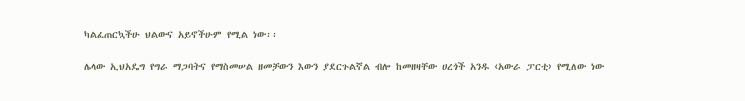ካልፈጠርኳችሁ ህልውና አይኖችሁም የሚል ነው፡፡

ሌላው ኢህአዴግ የግራ ማጋባትና የማስመሠል ዘመቻውን እውን ያደርጉልኛል ብሎ ከመዘዛቸው ሀረጎች አንዱ ‹አውራ ፓርቲ› የሚለው ነው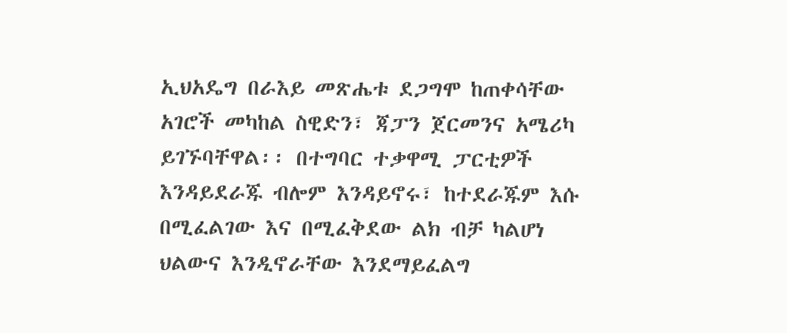ኢህአዴግ በራእይ መጽሔቱ ደጋግሞ ከጠቀሳቸው አገሮች መካከል ስዊድን፣ ጃፓን ጀርመንና አሜሪካ ይገኙባቸዋል፡፡ በተግባር ተቃዋሚ ፓርቲዎች እንዳይደራጁ ብሎም እንዳይኖሩ፣ ከተደራጁም እሱ በሚፈልገው እና በሚፈቅደው ልክ ብቻ ካልሆነ ህልውና እንዲኖራቸው እንደማይፈልግ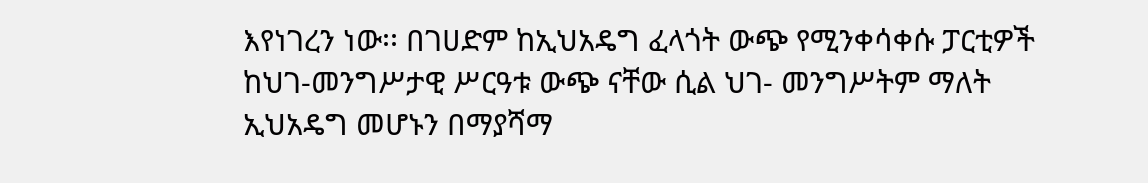እየነገረን ነው፡፡ በገሀድም ከኢህአዴግ ፈላጎት ውጭ የሚንቀሳቀሱ ፓርቲዎች ከህገ-መንግሥታዊ ሥርዓቱ ውጭ ናቸው ሲል ህገ- መንግሥትም ማለት ኢህአዴግ መሆኑን በማያሻማ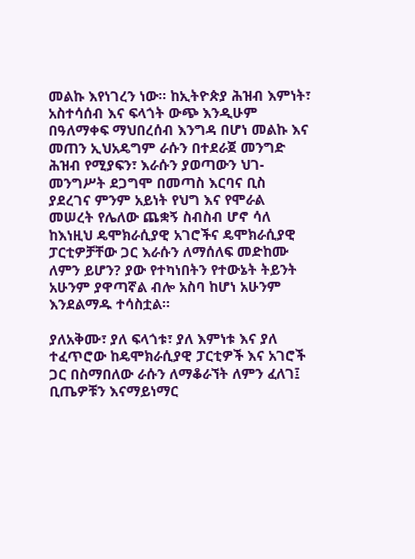መልኩ እየነገረን ነው፡፡ ከኢትዮጵያ ሕዝብ እምነት፣ አስተሳሰብ እና ፍላጎት ውጭ እንዲሁም በዓለማቀፍ ማህበረሰብ እንግዳ በሆነ መልኩ እና መጠን ኢህአዴግም ራሱን በተደራጀ መንግድ ሕዝብ የሚያፍን፣ እራሱን ያወጣውን ህገ-መንግሥት ደጋግሞ በመጣስ እርባና ቢስ ያደረገና ምንም አይነት የህግ እና የሞራል መሠረት የሌለው ጨቋኝ ስብስብ ሆኖ ሳለ ከእነዚህ ዴሞክራሲያዊ አገሮችና ዴሞክራሲያዊ ፓርቲዎቻቸው ጋር እራሱን ለማሰለፍ መድከሙ ለምን ይሆን? ያው የተካነበትን የተውኔት ትይንት አሁንም ያዋጣኛል ብሎ አስባ ከሆነ አሁንም እንደልማዱ ተሳስቷል፡፡

ያለአቅሙ፣ ያለ ፍላጎቱ፣ ያለ እምነቱ እና ያለ ተፈጥሮው ከዴሞክራሲያዊ ፓርቲዎች እና አገሮች ጋር በስማበለው ራሱን ለማቆራኘት ለምን ፈለገ፤ ቢጤዎቹን እናማይነማር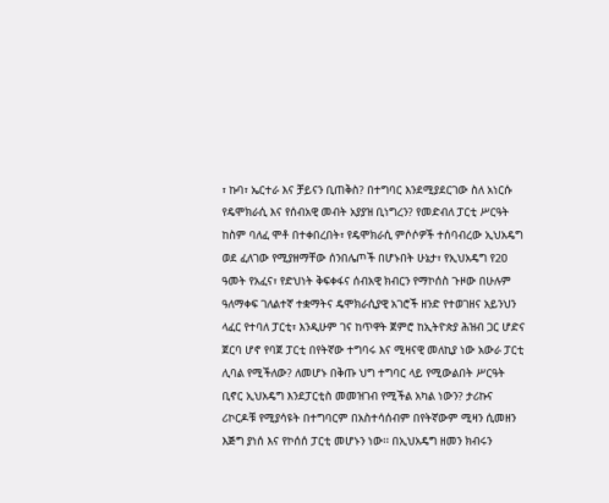፣ ኩባ፣ ኤርተራ እና ቻይናን ቢጠቅስ? በተግባር እንደሚያደርገው ስለ አነርሱ የዴሞክራሲ እና የሰብአዊ መብት አያያዝ ቢነግረን? የመድብለ ፓርቲ ሥርዓት ከስም ባለፈ ሞቶ በተቀበረበት፣ የዴሞክራሲ ምሶሶዎች ተሰባብረው ኢህአዴግ ወደ ፈለገው የሚያዘማቸው ሰንበሌጦች በሆኑበት ሁኔታ፣ የኢህአዴግ የ2ዐ ዓመት የአፈና፣ የድህነት ቅፍቀፋና ሰብአዊ ክብርን የማኮሰስ ጉዞው በሁሉም ዓለማቀፍ ገለልተኛ ተቋማትና ዴሞክራሲያዊ አገሮች ዘንድ የተወገዘና አይንህን ላፈር የተባለ ፓርቲ፣ እንዲሁም ገና ከጥዋት ጀምሮ ከኢትዮጵያ ሕዝብ ጋር ሆድና ጀርባ ሆኖ የባጀ ፓርቲ በየትኛው ተግባሩ እና ሚዛናዊ መለኪያ ነው አውራ ፓርቲ ሊባል የሚችለው? ለመሆኑ በቅጡ ህግ ተግባር ላይ የሚውልበት ሥርዓት ቢኖር ኢህአዴግ እንደፓርቲስ መመዝገብ የሚችል አካል ነውን? ታሪኩና ሪኮርዶቹ የሚያሳዩት በተግባርም በአስተሳሰብም በየትኛውም ሚዛን ሲመዘን እጅግ ያነሰ እና የኮሰሰ ፓርቲ መሆኑን ነው፡፡ በኢህአዴግ ዘመን ክብሩን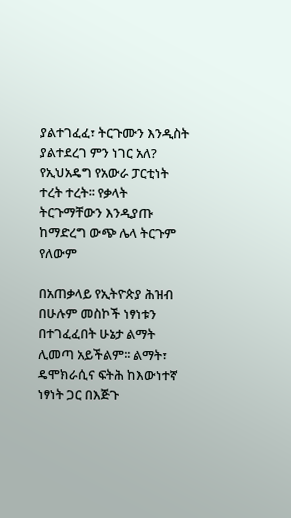ያልተገፈፈ፣ ትርጉሙን እንዲስት ያልተደረገ ምን ነገር አለ? የኢህአዴግ የአውራ ፓርቲነት ተረት ተረት፡፡ የቃላት ትርጉማቸውን እንዲያጡ ከማድረግ ውጭ ሌላ ትርጉም የለውም

በአጠቃላይ የኢትዮጵያ ሕዝብ በሁሉም መስኮች ነፃነቱን በተገፈፈበት ሁኔታ ልማት ሊመጣ አይችልም፡፡ ልማት፣ ዴሞክራሲና ፍትሕ ከእውነተኛ ነፃነት ጋር በእጅጉ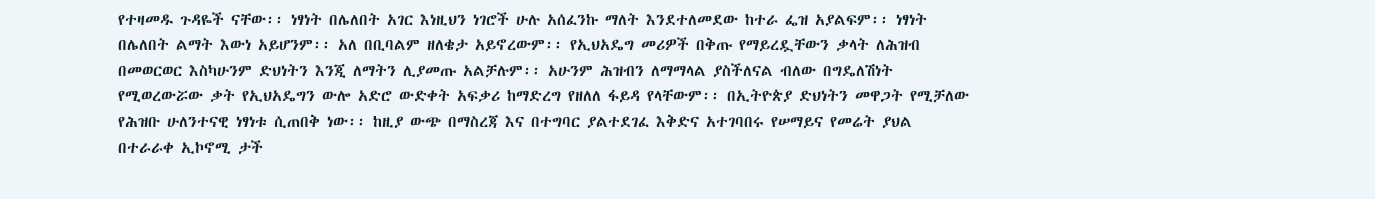የተዛመዱ ጉዳዬች ናቸው፡፡ ነፃነት በሌለበት አገር እነዚህን ነገሮች ሁሉ አሰፈንኩ ማለት እንደተለመደው ከተራ ፌዝ አያልፍም፡፡ ነፃነት በሌለበት ልማት እውነ አይሆንም፡፡ አለ በቢባልም ዘለቄታ አይኖረውም፡፡ የኢህአዴግ መሪዎች በቅጡ የማይረዷቸውን ቃላት ለሕዝብ በመወርወር እስካሁንም ድህነትን እንጂ ለማትን ሊያመጡ አልቻሉም፡፡ አሁንም ሕዝብን ለማማላል ያስችለናል ብለው በግዴለሽነት የሚወረውሯው ቃት የኢህአዴግን ውሎ አድሮ ውድቀት አፍቃሪ ከማድረግ የዘለለ ፋይዳ የላቸውም፡፡ በኢትዮጵያ ድህነትን መዋጋት የሚቻለው የሕዝቡ ሁለንተናዊ ነፃነቱ ሲጠበቅ ነው፡፡ ከዚያ ውጭ በማስረጃ እና በተግባር ያልተደገፈ እቅድና አተገባበሩ የሠማይና የመሬት ያህል በተራራቀ ኢኮኖሚ ታች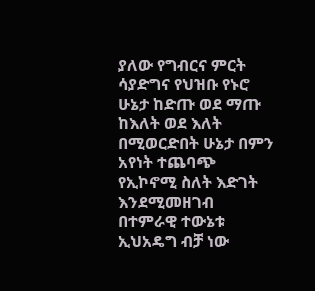ያለው የግብርና ምርት ሳያድግና የህዝቡ የኑሮ ሁኔታ ከድጡ ወደ ማጡ ከእለት ወደ እለት በሚወርድበት ሁኔታ በምን አየነት ተጨባጭ የኢኮኖሚ ስለት እድገት እንደሚመዘገብ በተምራዊ ተውኔቱ ኢህአዴግ ብቻ ነው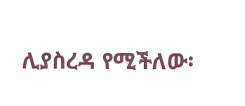ሊያስረዳ የሚችለው፡